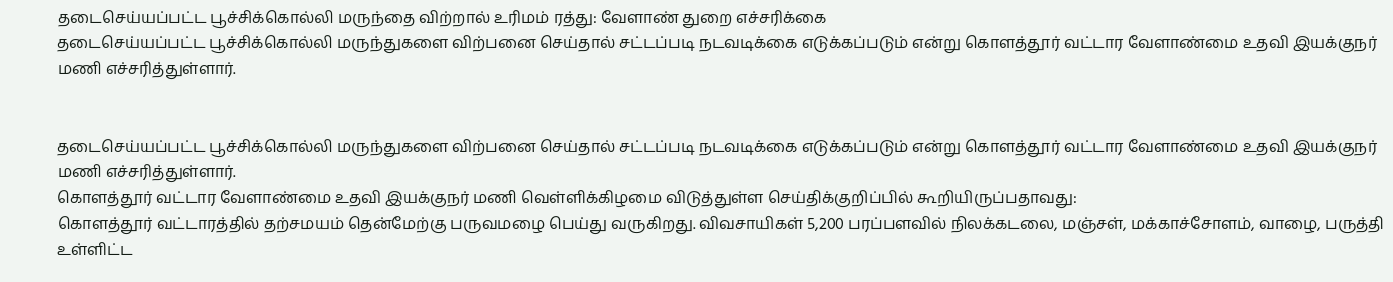தடைசெய்யப்பட்ட பூச்சிக்கொல்லி மருந்தை விற்றால் உரிமம் ரத்து: வேளாண் துறை எச்சரிக்கை
தடைசெய்யப்பட்ட பூச்சிக்கொல்லி மருந்துகளை விற்பனை செய்தால் சட்டப்படி நடவடிக்கை எடுக்கப்படும் என்று கொளத்தூர் வட்டார வேளாண்மை உதவி இயக்குநர் மணி எச்சரித்துள்ளார்.


தடைசெய்யப்பட்ட பூச்சிக்கொல்லி மருந்துகளை விற்பனை செய்தால் சட்டப்படி நடவடிக்கை எடுக்கப்படும் என்று கொளத்தூர் வட்டார வேளாண்மை உதவி இயக்குநர் மணி எச்சரித்துள்ளார்.
கொளத்தூர் வட்டார வேளாண்மை உதவி இயக்குநர் மணி வெள்ளிக்கிழமை விடுத்துள்ள செய்திக்குறிப்பில் கூறியிருப்பதாவது:
கொளத்தூர் வட்டாரத்தில் தற்சமயம் தென்மேற்கு பருவமழை பெய்து வருகிறது. விவசாயிகள் 5,200 பரப்பளவில் நிலக்கடலை, மஞ்சள், மக்காச்சோளம், வாழை, பருத்தி உள்ளிட்ட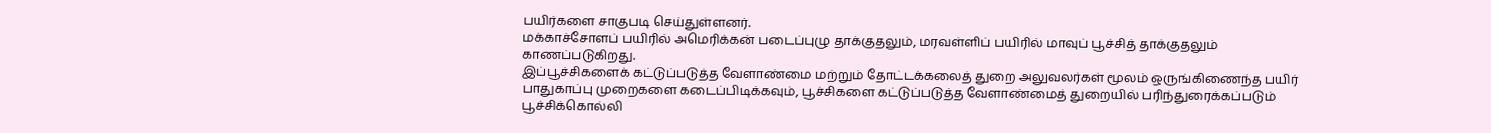பயிர்களை சாகுபடி செய்துள்ளனர்.
மக்காச்சோளப் பயிரில் அமெரிக்கன் படைப்புழு தாக்குதலும், மரவள்ளிப் பயிரில் மாவுப் பூச்சித் தாக்குதலும் காணப்படுகிறது.
இப்பூச்சிகளைக் கட்டுப்படுத்த வேளாண்மை மற்றும் தோட்டக்கலைத் துறை அலுவலர்கள் மூலம் ஒருங்கிணைந்த பயிர் பாதுகாப்பு முறைகளை கடைப்பிடிக்கவும், பூச்சிகளை கட்டுப்படுத்த வேளாண்மைத் துறையில் பரிந்துரைக்கப்படும் பூச்சிக்கொல்லி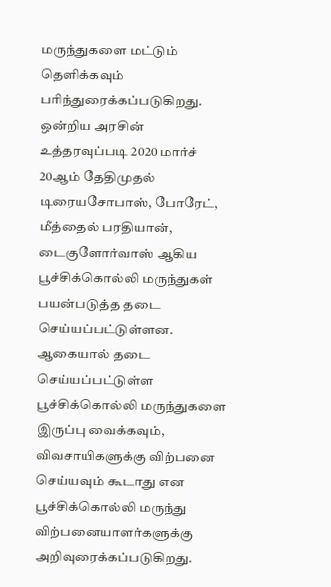மருந்துகளை மட்டும் தெளிக்கவும் பரிந்துரைக்கப்படுகிறது.
ஒன்றிய அரசின் உத்தரவுப்படி 2020 மார்ச் 20ஆம் தேதிமுதல் டிரையசோபாஸ், போரேட், மீத்தைல் பரதியான், டைகுளோர்வாஸ் ஆகிய பூச்சிக்கொல்லி மருந்துகள் பயன்படுத்த தடை செய்யப்பட்டுள்ளன. ஆகையால் தடை செய்யப்பட்டுள்ள பூச்சிக்கொல்லி மருந்துகளை இருப்பு வைக்கவும், விவசாயிகளுக்கு விற்பனை செய்யவும் கூடாது என பூச்சிக்கொல்லி மருந்து விற்பனையாளர்களுக்கு அறிவுரைக்கப்படுகிறது.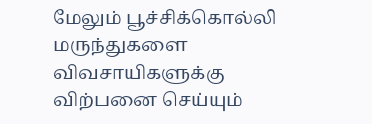மேலும் பூச்சிக்கொல்லி மருந்துகளை விவசாயிகளுக்கு விற்பனை செய்யும்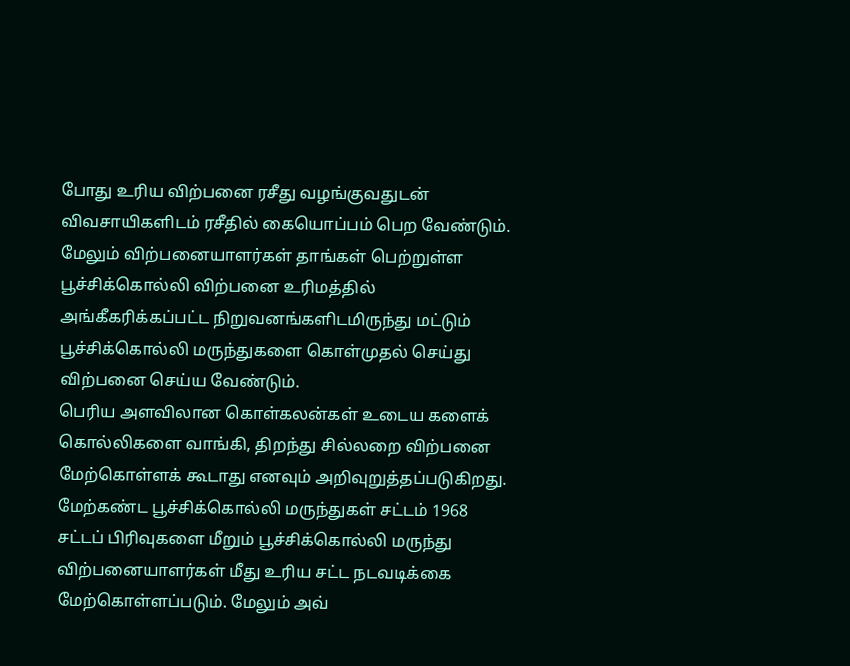போது உரிய விற்பனை ரசீது வழங்குவதுடன் விவசாயிகளிடம் ரசீதில் கையொப்பம் பெற வேண்டும். மேலும் விற்பனையாளர்கள் தாங்கள் பெற்றுள்ள பூச்சிக்கொல்லி விற்பனை உரிமத்தில் அங்கீகரிக்கப்பட்ட நிறுவனங்களிடமிருந்து மட்டும் பூச்சிக்கொல்லி மருந்துகளை கொள்முதல் செய்து விற்பனை செய்ய வேண்டும்.
பெரிய அளவிலான கொள்கலன்கள் உடைய களைக் கொல்லிகளை வாங்கி, திறந்து சில்லறை விற்பனை மேற்கொள்ளக் கூடாது எனவும் அறிவுறுத்தப்படுகிறது. மேற்கண்ட பூச்சிக்கொல்லி மருந்துகள் சட்டம் 1968 சட்டப் பிரிவுகளை மீறும் பூச்சிக்கொல்லி மருந்து விற்பனையாளர்கள் மீது உரிய சட்ட நடவடிக்கை மேற்கொள்ளப்படும். மேலும் அவ்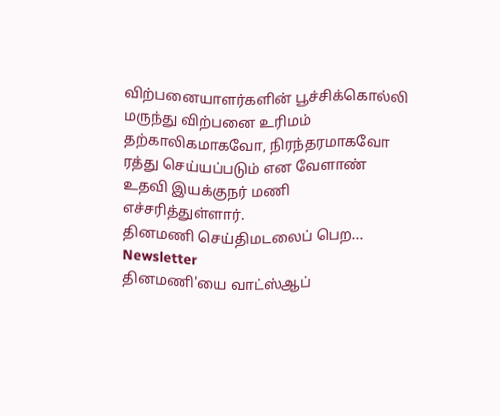விற்பனையாளர்களின் பூச்சிக்கொல்லி மருந்து விற்பனை உரிமம் தற்காலிகமாகவோ, நிரந்தரமாகவோ ரத்து செய்யப்படும் என வேளாண் உதவி இயக்குநர் மணி எச்சரித்துள்ளார்.
தினமணி செய்திமடலைப் பெற... Newsletter
தினமணி'யை வாட்ஸ்ஆப்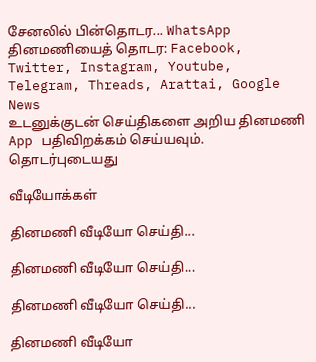சேனலில் பின்தொடர... WhatsApp
தினமணியைத் தொடர: Facebook, Twitter, Instagram, Youtube, Telegram, Threads, Arattai, Google News
உடனுக்குடன் செய்திகளை அறிய தினமணி App பதிவிறக்கம் செய்யவும்.
தொடர்புடையது

வீடியோக்கள்

தினமணி வீடியோ செய்தி...

தினமணி வீடியோ செய்தி...

தினமணி வீடியோ செய்தி...

தினமணி வீடியோ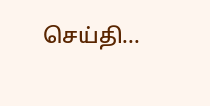செய்தி...